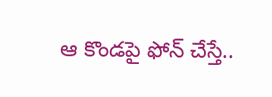ఆ కొండపై ఫోన్ చేస్తే..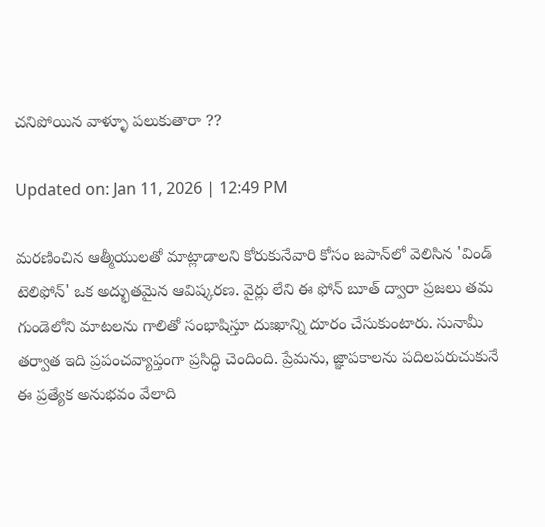చనిపోయిన వాళ్ళూ పలుకుతారా ??

Updated on: Jan 11, 2026 | 12:49 PM

మరణించిన ఆత్మీయులతో మాట్లాడాలని కోరుకునేవారి కోసం జపాన్‌లో వెలిసిన 'విండ్ టెలిఫోన్' ఒక అద్భుతమైన ఆవిష్కరణ. వైర్లు లేని ఈ ఫోన్ బూత్ ద్వారా ప్రజలు తమ గుండెలోని మాటలను గాలితో సంభాషిస్తూ దుఃఖాన్ని దూరం చేసుకుంటారు. సునామీ తర్వాత ఇది ప్రపంచవ్యాప్తంగా ప్రసిద్ధి చెందింది. ప్రేమను, జ్ఞాపకాలను పదిలపరుచుకునే ఈ ప్రత్యేక అనుభవం వేలాది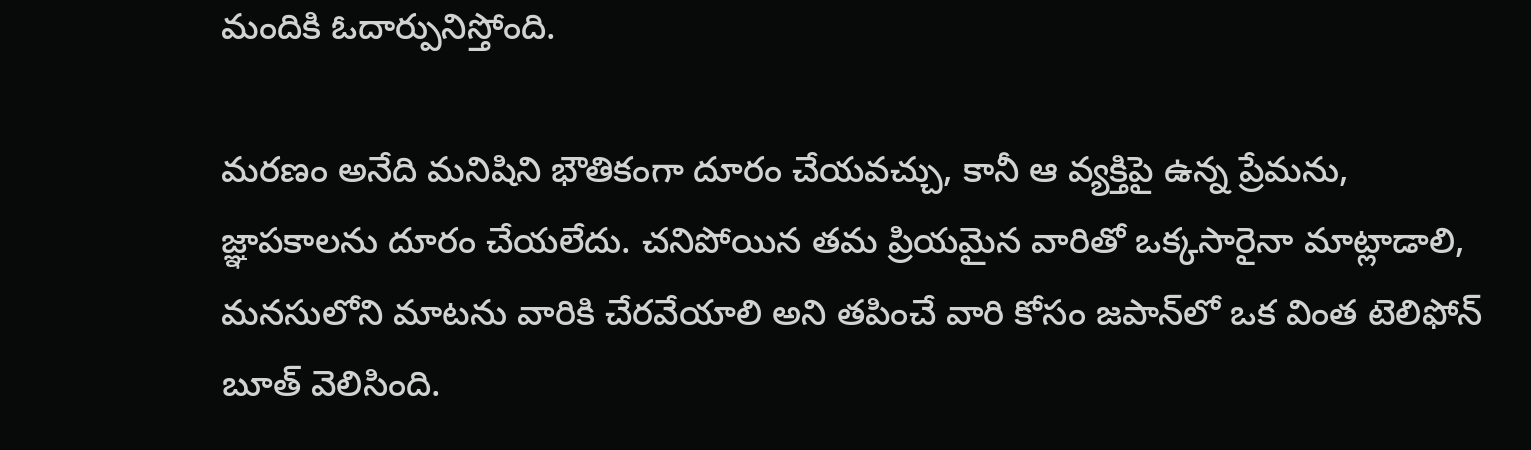మందికి ఓదార్పునిస్తోంది.

మరణం అనేది మనిషిని భౌతికంగా దూరం చేయవచ్చు, కానీ ఆ వ్యక్తిపై ఉన్న ప్రేమను, జ్ఞాపకాలను దూరం చేయలేదు. చనిపోయిన తమ ప్రియమైన వారితో ఒక్కసారైనా మాట్లాడాలి, మనసులోని మాటను వారికి చేరవేయాలి అని తపించే వారి కోసం జపాన్‌లో ఒక వింత టెలిఫోన్ బూత్ వెలిసింది.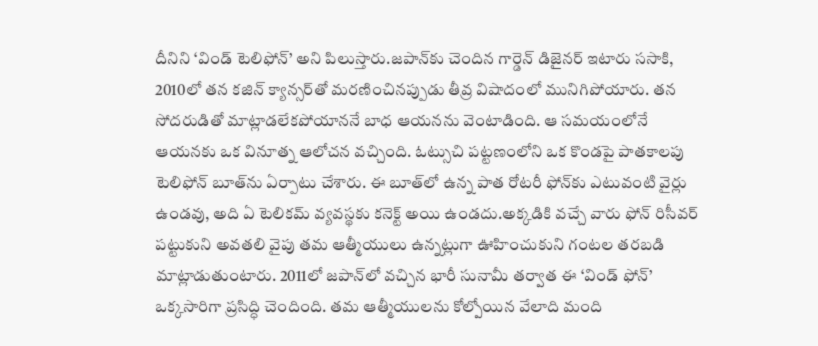దీనిని ‘విండ్ టెలిఫోన్’ అని పిలుస్తారు.జపాన్‌కు చెందిన గార్డెన్ డిజైనర్ ఇటారు ససాకి, 2010లో తన కజిన్ క్యాన్సర్‌తో మరణించినప్పుడు తీవ్ర విషాదంలో మునిగిపోయారు. తన సోదరుడితో మాట్లాడలేకపోయాననే బాధ ఆయనను వెంటాడింది. ఆ సమయంలోనే ఆయనకు ఒక వినూత్న ఆలోచన వచ్చింది. ఓట్సుచి పట్టణంలోని ఒక కొండపై పాతకాలపు టెలిఫోన్ బూత్‌ను ఏర్పాటు చేశారు. ఈ బూత్‌లో ఉన్న పాత రోటరీ ఫోన్‌కు ఎటువంటి వైర్లు ఉండవు, అది ఏ టెలికమ్ వ్యవస్థకు కనెక్ట్ అయి ఉండదు.అక్కడికి వచ్చే వారు ఫోన్ రిసీవర్ పట్టుకుని అవతలి వైపు తమ ఆత్మీయులు ఉన్నట్లుగా ఊహించుకుని గంటల తరబడి మాట్లాడుతుంటారు. 2011లో జపాన్‌లో వచ్చిన భారీ సునామీ తర్వాత ఈ ‘విండ్ ఫోన్’ ఒక్కసారిగా ప్రసిద్ధి చెందింది. తమ ఆత్మీయులను కోల్పోయిన వేలాది మంది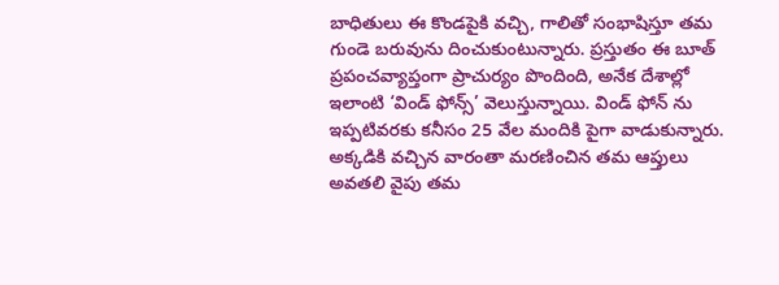బాధితులు ఈ కొండపైకి వచ్చి, గాలితో సంభాషిస్తూ తమ గుండె బరువును దించుకుంటున్నారు. ప్రస్తుతం ఈ బూత్ ప్రపంచవ్యాప్తంగా ప్రాచుర్యం పొందింది, అనేక దేశాల్లో ఇలాంటి ‘విండ్ ఫోన్స్’ వెలుస్తున్నాయి. విండ్‌ ఫోన్ ను ఇప్పటివరకు కనీసం 25 వేల మందికి పైగా వాడుకున్నారు. అక్కడికి వచ్చిన వారంతా మరణించిన తమ ఆప్తులు అవతలి వైపు తమ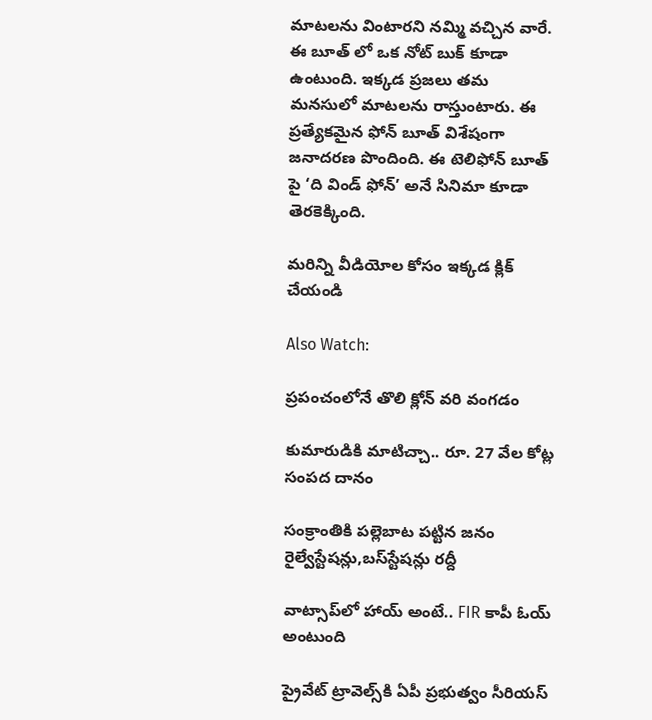మాటలను వింటారని నమ్మి వచ్చిన వారే. ఈ బూత్ లో ఒక నోట్ బుక్ కూడా ఉంటుంది. ఇక్కడ ప్రజలు తమ మనసులో మాటలను రాస్తుంటారు. ఈ ప్రత్యేకమైన ఫోన్ బూత్ విశేషంగా జనాదరణ పొందింది. ఈ టెలిఫోన్ బూత్ పై ‘ది విండ్ ఫోన్’ అనే సినిమా కూడా తెరకెక్కింది.

మరిన్ని వీడియోల కోసం ఇక్కడ క్లిక్ చేయండి

Also Watch:

ప్రపంచంలోనే తొలి క్లోన్‌ వరి వంగడం

కుమారుడికి మాటిచ్చా.. రూ. 27 వేల కోట్ల సంపద దానం

సంక్రాంతికి పల్లెబాట పట్టిన జనం రైల్వేస్టేషన్లు,బస్‌స్టేషన్లు రద్దీ

వాట్సాప్‌లో హాయ్‌ అంటే.. FIR కాపీ ఓయ్‌ అంటుంది

ప్రైవేట్‌ ట్రావెల్స్‌కి ఏపీ ప్రభుత్వం సీరియస్‌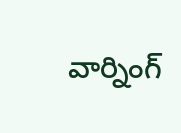వార్నింగ్‌